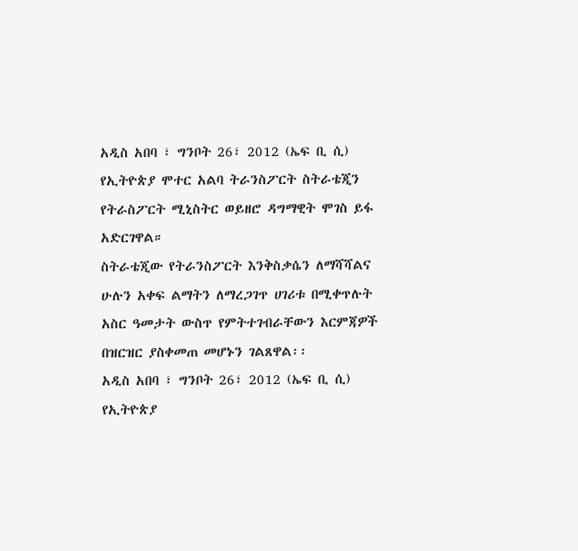አዲስ አበባ ፣ ግንቦት 26፣ 2012 (ኤፍ ቢ ሲ) የኢትዮጵያ ሞተር አልባ ትራንስፖርት ስትራቴጂን የትራስፖርት ሚኒስትር ወይዘሮ ዳግማዊት ሞገስ ይፋ አድርገዋል።
ስትራቴጂው የትራንስፖርት እንቅስቃሴን ለማሻሻልና ሁሉን አቀፍ ልማትን ለማረጋገጥ ሀገሪቱ በሚቀጥሉት አስር ዓመታት ውስጥ የምትተገብራቸውን እርምጃዎች በዝርዝር ያስቀመጠ መሆኑን ገልጸዋል፡፡
አዲስ አበባ ፣ ግንቦት 26፣ 2012 (ኤፍ ቢ ሲ) የኢትዮጵያ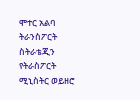ሞተር አልባ ትራንስፖርት ስትራቴጂን የትራስፖርት ሚኒስትር ወይዘሮ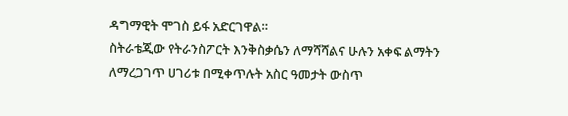ዳግማዊት ሞገስ ይፋ አድርገዋል።
ስትራቴጂው የትራንስፖርት እንቅስቃሴን ለማሻሻልና ሁሉን አቀፍ ልማትን ለማረጋገጥ ሀገሪቱ በሚቀጥሉት አስር ዓመታት ውስጥ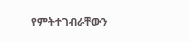የምትተገብራቸውን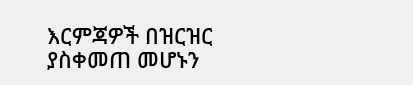እርምጃዎች በዝርዝር ያስቀመጠ መሆኑን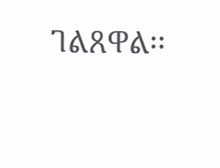ገልጸዋል፡፡